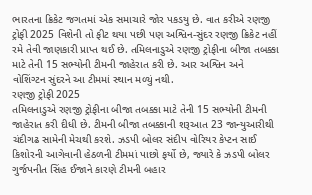ભારતના ક્રિકેટ જગતમાં એક સમાચારે જોર પકડયુ છે. વાત કરીએ રણજી ટ્રોફી 2025 વિશેની તો ફીટ થયા પછી પણ અશ્વિન-સુંદર રણજી ક્રિકેટ નહીં રમે તેવી જાણકારી પ્રાપ્ત થઈ છે. તમિલનાડુએ રણજી ટ્રોફીના બીજા તબક્કા માટે તેની 15 સભ્યોની ટીમની જાહેરાત કરી છે. આર અશ્વિન અને વોશિંગ્ટન સુંદરને આ ટીમમાં સ્થાન મળ્યું નથી.
રણજી ટ્રોફી 2025
તમિલનાડુએ રણજી ટ્રોફીના બીજા તબક્કા માટે તેની 15 સભ્યોની ટીમની જાહેરાત કરી દીધી છે. ટીમની બીજા તબક્કાની શરૂઆત 23 જાન્યુઆરીથી ચંદીગઢ સામેની મેચથી કરશે. ઝડપી બોલર સંદીપ વોરિયર કેપ્ટન સાઈ કિશોરની આગેવાની હેઠળની ટીમમાં પાછો ફર્યો છે, જ્યારે કે ઝડપી બોલર ગુર્જપનીત સિંહ ઈજાને કારણે ટીમની બહાર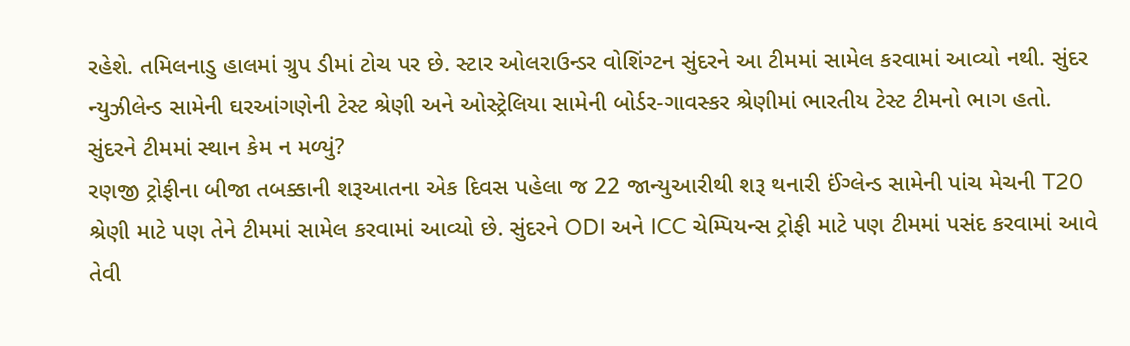રહેશે. તમિલનાડુ હાલમાં ગ્રુપ ડીમાં ટોચ પર છે. સ્ટાર ઓલરાઉન્ડર વોશિંગ્ટન સુંદરને આ ટીમમાં સામેલ કરવામાં આવ્યો નથી. સુંદર ન્યુઝીલેન્ડ સામેની ઘરઆંગણેની ટેસ્ટ શ્રેણી અને ઓસ્ટ્રેલિયા સામેની બોર્ડર-ગાવસ્કર શ્રેણીમાં ભારતીય ટેસ્ટ ટીમનો ભાગ હતો.
સુંદરને ટીમમાં સ્થાન કેમ ન મળ્યું?
રણજી ટ્રોફીના બીજા તબક્કાની શરૂઆતના એક દિવસ પહેલા જ 22 જાન્યુઆરીથી શરૂ થનારી ઈંગ્લેન્ડ સામેની પાંચ મેચની T20 શ્રેણી માટે પણ તેને ટીમમાં સામેલ કરવામાં આવ્યો છે. સુંદરને ODI અને ICC ચેમ્પિયન્સ ટ્રોફી માટે પણ ટીમમાં પસંદ કરવામાં આવે તેવી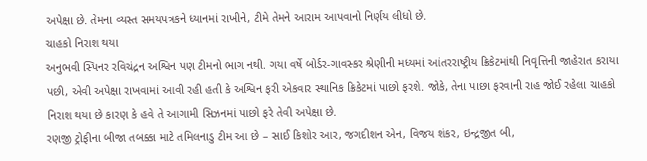અપેક્ષા છે. તેમના વ્યસ્ત સમયપત્રકને ધ્યાનમાં રાખીને, ટીમે તેમને આરામ આપવાનો નિર્ણય લીધો છે.
ચાહકો નિરાશ થયા
અનુભવી સ્પિનર રવિચંદ્રન અશ્વિન પણ ટીમનો ભાગ નથી. ગયા વર્ષે બોર્ડર-ગાવસ્કર શ્રેણીની મધ્યમાં આંતરરાષ્ટ્રીય ક્રિકેટમાંથી નિવૃત્તિની જાહેરાત કરાયા પછી, એવી અપેક્ષા રાખવામાં આવી રહી હતી કે અશ્વિન ફરી એકવાર સ્થાનિક ક્રિકેટમાં પાછો ફરશે. જોકે, તેના પાછા ફરવાની રાહ જોઈ રહેલા ચાહકો નિરાશ થયા છે કારણ કે હવે તે આગામી સિઝનમાં પાછો ફરે તેવી અપેક્ષા છે.
રણજી ટ્રોફીના બીજા તબક્કા માટે તમિલનાડુ ટીમ આ છે – સાઈ કિશોર આર, જગદીશન એન, વિજય શંકર, ઇન્દ્રજીત બી,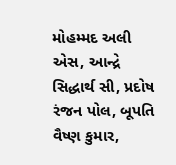મોહમ્મદ અલી એસ, આન્દ્રે સિદ્ધાર્થ સી, પ્રદોષ રંજન પોલ, બૂપતિ વૈષ્ણ કુમાર,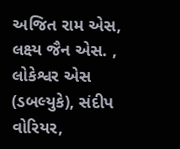અજિત રામ એસ, લક્ષ્ય જૈન એસ. , લોકેશ્વર એસ (ડબલ્યુકે), સંદીપ વોરિયર,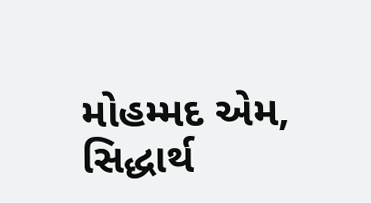મોહમ્મદ એમ, સિદ્ધાર્થ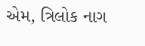એમ, ત્રિલોક નાગ